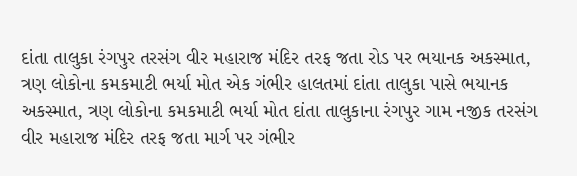દાંતા તાલુકા રંગપુર તરસંગ વીર મહારાજ મંદિર તરફ જતા રોડ પર ભયાનક અકસ્માત, ત્રણ લોકોના કમકમાટી ભર્યા મોત એક ગંભીર હાલતમાં દાંતા તાલુકા પાસે ભયાનક અકસ્માત, ત્રણ લોકોના કમકમાટી ભર્યા મોત દાંતા તાલુકાના રંગપુર ગામ નજીક તરસંગ વીર મહારાજ મંદિર તરફ જતા માર્ગ પર ગંભીર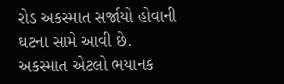રોડ અકસ્માત સર્જાયો હોવાની ઘટના સામે આવી છે. અકસ્માત એટલો ભયાનક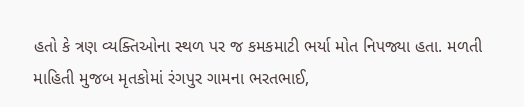હતો કે ત્રણ વ્યક્તિઓના સ્થળ પર જ કમકમાટી ભર્યા મોત નિપજ્યા હતા. મળતી માહિતી મુજબ મૃતકોમાં રંગપુર ગામના ભરતભાઈ,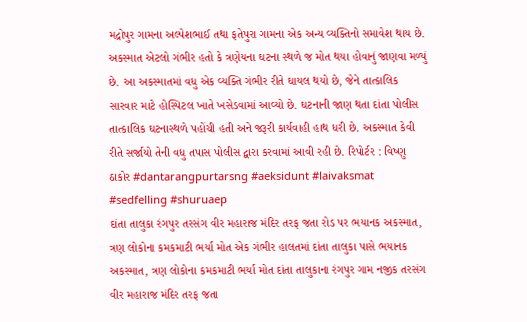મદ્રોપુર ગામના અલ્પેશભાઈ તથા ફતેપુરા ગામના એક અન્ય વ્યક્તિનો સમાવેશ થાય છે. અકસ્માત એટલો ગંભીર હતો કે ત્રણેયના ઘટના સ્થળે જ મોત થયા હોવાનું જાણવા મળ્યું છે. આ અકસ્માતમાં વધુ એક વ્યક્તિ ગંભીર રીતે ઘાયલ થયો છે, જેને તાત્કાલિક સારવાર માટે હોસ્પિટલ ખાતે ખસેડવામાં આવ્યો છે. ઘટનાની જાણ થતા દાંતા પોલીસ તાત્કાલિક ઘટનાસ્થળે પહોંચી હતી અને જરૂરી કાર્યવાહી હાથ ધરી છે. અકસ્માત કેવી રીતે સર્જાયો તેની વધુ તપાસ પોલીસ દ્વારા કરવામાં આવી રહી છે. રિપોર્ટર : વિષ્ણુ ઠાકોર #dantarangpurtarsng #aeksidunt #laivaksmat #sedfelling #shuruaep
દાંતા તાલુકા રંગપુર તરસંગ વીર મહારાજ મંદિર તરફ જતા રોડ પર ભયાનક અકસ્માત, ત્રણ લોકોના કમકમાટી ભર્યા મોત એક ગંભીર હાલતમાં દાંતા તાલુકા પાસે ભયાનક અકસ્માત, ત્રણ લોકોના કમકમાટી ભર્યા મોત દાંતા તાલુકાના રંગપુર ગામ નજીક તરસંગ વીર મહારાજ મંદિર તરફ જતા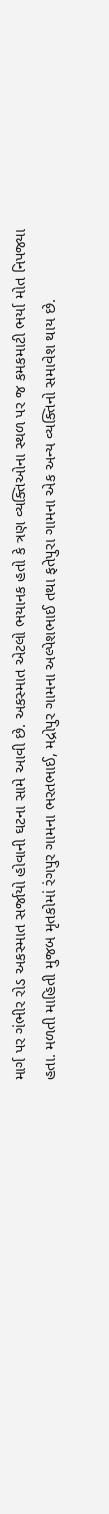માર્ગ પર ગંભીર રોડ અકસ્માત સર્જાયો હોવાની ઘટના સામે આવી છે. અકસ્માત એટલો ભયાનક હતો કે ત્રણ વ્યક્તિઓના સ્થળ પર જ કમકમાટી ભર્યા મોત નિપજ્યા હતા. મળતી માહિતી મુજબ મૃતકોમાં રંગપુર ગામના ભરતભાઈ, મદ્રોપુર ગામના અલ્પેશભાઈ તથા ફતેપુરા ગામના એક અન્ય વ્યક્તિનો સમાવેશ થાય છે.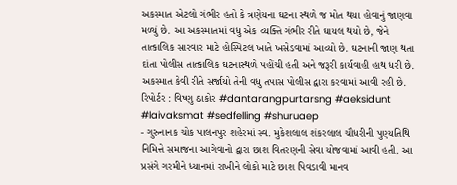અકસ્માત એટલો ગંભીર હતો કે ત્રણેયના ઘટના સ્થળે જ મોત થયા હોવાનું જાણવા મળ્યું છે. આ અકસ્માતમાં વધુ એક વ્યક્તિ ગંભીર રીતે ઘાયલ થયો છે, જેને તાત્કાલિક સારવાર માટે હોસ્પિટલ ખાતે ખસેડવામાં આવ્યો છે. ઘટનાની જાણ થતા દાંતા પોલીસ તાત્કાલિક ઘટનાસ્થળે પહોંચી હતી અને જરૂરી કાર્યવાહી હાથ ધરી છે. અકસ્માત કેવી રીતે સર્જાયો તેની વધુ તપાસ પોલીસ દ્વારા કરવામાં આવી રહી છે. રિપોર્ટર : વિષ્ણુ ઠાકોર #dantarangpurtarsng #aeksidunt #laivaksmat #sedfelling #shuruaep
- ગુરુનાનક ચોક પાલનપુર શહેરમાં સ્વ. મુકેશલાલ શંકરલાલ ચૌધરીની પુણ્યતિથિ નિમિત્તે સમાજના આગેવાનો દ્વારા છાશ વિતરણની સેવા યોજવામાં આવી હતી. આ પ્રસંગે ગરમીને ધ્યાનમાં રાખીને લોકો માટે છાશ પિવડાવી માનવ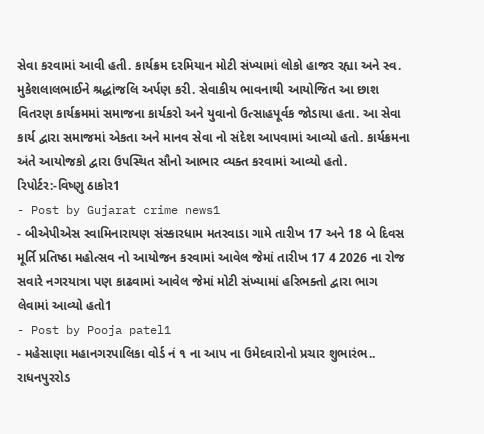સેવા કરવામાં આવી હતી. કાર્યક્રમ દરમિયાન મોટી સંખ્યામાં લોકો હાજર રહ્યા અને સ્વ. મુકેશલાલભાઈને શ્રદ્ધાંજલિ અર્પણ કરી. સેવાકીય ભાવનાથી આયોજિત આ છાશ વિતરણ કાર્યક્રમમાં સમાજના કાર્યકરો અને યુવાનો ઉત્સાહપૂર્વક જોડાયા હતા. આ સેવા કાર્ય દ્વારા સમાજમાં એકતા અને માનવ સેવા નો સંદેશ આપવામાં આવ્યો હતો. કાર્યક્રમના અંતે આયોજકો દ્વારા ઉપસ્થિત સૌનો આભાર વ્યક્ત કરવામાં આવ્યો હતો. રિપોર્ટર:-વિષ્ણુ ઠાકોર1
- Post by Gujarat crime news1
- બીએપીએસ સ્વામિનારાયણ સંસ્કારધામ મતરવાડા ગામે તારીખ 17 અને 18 બે દિવસ મૂર્તિ પ્રતિષ્ઠા મહોત્સવ નો આયોજન કરવામાં આવેલ જેમાં તારીખ 17 4 2026 ના રોજ સવારે નગરયાત્રા પણ કાઢવામાં આવેલ જેમાં મોટી સંખ્યામાં હરિભક્તો દ્વારા ભાગ લેવામાં આવ્યો હતો1
- Post by Pooja patel1
- મહેસાણા મહાનગરપાલિકા વોર્ડ નં ૧ ના આપ ના ઉમેદવારોનો પ્રચાર શુભારંભ.. રાધનપુરરોડ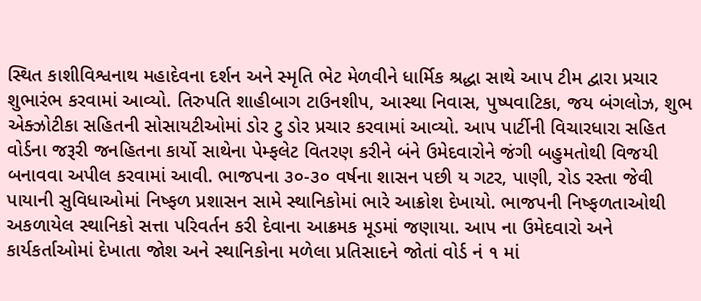સ્થિત કાશીવિશ્વનાથ મહાદેવના દર્શન અને સ્મૃતિ ભેટ મેળવીને ધાર્મિક શ્રદ્ધા સાથે આપ ટીમ દ્વારા પ્રચાર શુભારંભ કરવામાં આવ્યો. તિરુપતિ શાહીબાગ ટાઉનશીપ, આસ્થા નિવાસ, પુષ્પવાટિકા, જય બંગલોઝ, શુભ એક્ઝોટીકા સહિતની સોસાયટીઓમાં ડોર ટુ ડોર પ્રચાર કરવામાં આવ્યો. આપ પાર્ટીની વિચારધારા સહિત વોર્ડના જરૂરી જનહિતના કાર્યો સાથેના પેમ્ફલેટ વિતરણ કરીને બંને ઉમેદવારોને જંગી બહુમતોથી વિજયી બનાવવા અપીલ કરવામાં આવી. ભાજપના ૩૦-૩૦ વર્ષના શાસન પછી ય ગટર, પાણી, રોડ રસ્તા જેવી પાયાની સુવિધાઓમાં નિષ્ફળ પ્રશાસન સામે સ્થાનિકોમાં ભારે આક્રોશ દેખાયો. ભાજપની નિષ્ફળતાઓથી અકળાયેલ સ્થાનિકો સત્તા પરિવર્તન કરી દેવાના આક્રમક મૂડમાં જણાયા. આપ ના ઉમેદવારો અને કાર્યકર્તાઓમાં દેખાતા જોશ અને સ્થાનિકોના મળેલા પ્રતિસાદને જોતાં વોર્ડ નં ૧ માં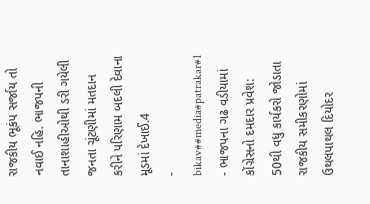રાજકીય ભૂકંપ સર્જાય તો નવાઈ નહિ. ભાજપની તાનાશાહીઓથી ડરી ગયેલી જનતા ચૂંટણીમાં મતદાન કરીને પરિણામ બદલી દેવાના મૂડમાં દેખાઈ.4
- bikav##media#patrakar#1
- ભાજપના ગઢ વડીયામાં કોંગ્રેસનો દમદાર પ્રવેશ: 50થી વધુ કાર્યકરો જોડાતા રાજકીય સમીકરણોમાં ઉથલપાથલ દિયોદર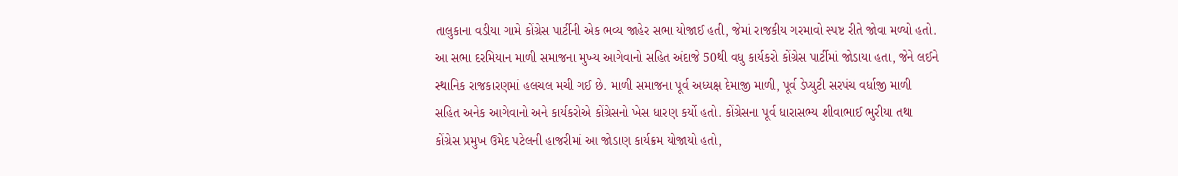તાલુકાના વડીયા ગામે કોંગ્રેસ પાર્ટીની એક ભવ્ય જાહેર સભા યોજાઈ હતી, જેમાં રાજકીય ગરમાવો સ્પષ્ટ રીતે જોવા મળ્યો હતો. આ સભા દરમિયાન માળી સમાજના મુખ્ય આગેવાનો સહિત અંદાજે 50થી વધુ કાર્યકરો કોંગ્રેસ પાર્ટીમાં જોડાયા હતા, જેને લઈને સ્થાનિક રાજકારણમાં હલચલ મચી ગઈ છે. માળી સમાજના પૂર્વ અધ્યક્ષ દેમાજી માળી, પૂર્વ ડેપ્યુટી સરપંચ વર્ધાજી માળી સહિત અનેક આગેવાનો અને કાર્યકરોએ કોંગ્રેસનો ખેસ ધારણ કર્યો હતો. કોંગ્રેસના પૂર્વ ધારાસભ્ય શીવાભાઈ ભુરીયા તથા કોંગ્રેસ પ્રમુખ ઉમેદ પટેલની હાજરીમાં આ જોડાણ કાર્યક્રમ યોજાયો હતો,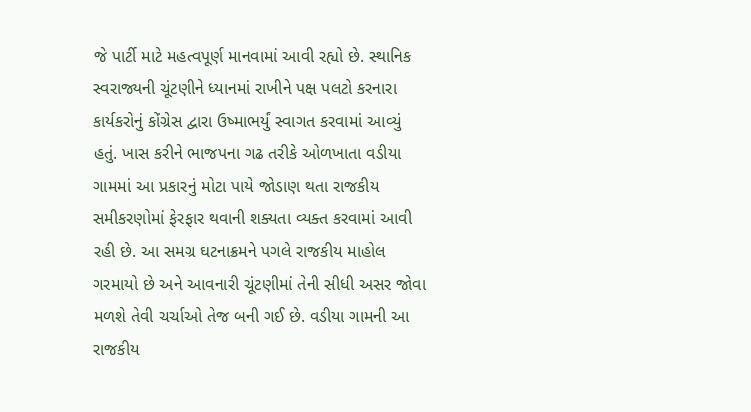જે પાર્ટી માટે મહત્વપૂર્ણ માનવામાં આવી રહ્યો છે. સ્થાનિક સ્વરાજ્યની ચૂંટણીને ધ્યાનમાં રાખીને પક્ષ પલટો કરનારા કાર્યકરોનું કોંગ્રેસ દ્વારા ઉષ્માભર્યું સ્વાગત કરવામાં આવ્યું હતું. ખાસ કરીને ભાજપના ગઢ તરીકે ઓળખાતા વડીયા ગામમાં આ પ્રકારનું મોટા પાયે જોડાણ થતા રાજકીય સમીકરણોમાં ફેરફાર થવાની શક્યતા વ્યક્ત કરવામાં આવી રહી છે. આ સમગ્ર ઘટનાક્રમને પગલે રાજકીય માહોલ ગરમાયો છે અને આવનારી ચૂંટણીમાં તેની સીધી અસર જોવા મળશે તેવી ચર્ચાઓ તેજ બની ગઈ છે. વડીયા ગામની આ રાજકીય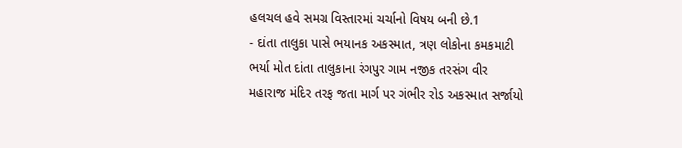હલચલ હવે સમગ્ર વિસ્તારમાં ચર્ચાનો વિષય બની છે.1
- દાંતા તાલુકા પાસે ભયાનક અકસ્માત, ત્રણ લોકોના કમકમાટી ભર્યા મોત દાંતા તાલુકાના રંગપુર ગામ નજીક તરસંગ વીર મહારાજ મંદિર તરફ જતા માર્ગ પર ગંભીર રોડ અકસ્માત સર્જાયો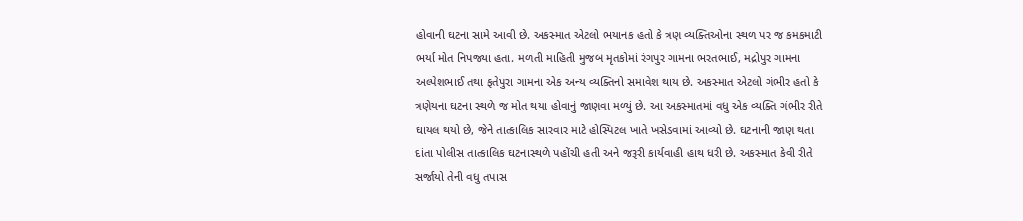હોવાની ઘટના સામે આવી છે. અકસ્માત એટલો ભયાનક હતો કે ત્રણ વ્યક્તિઓના સ્થળ પર જ કમકમાટી ભર્યા મોત નિપજ્યા હતા. મળતી માહિતી મુજબ મૃતકોમાં રંગપુર ગામના ભરતભાઈ, મદ્રોપુર ગામના અલ્પેશભાઈ તથા ફતેપુરા ગામના એક અન્ય વ્યક્તિનો સમાવેશ થાય છે. અકસ્માત એટલો ગંભીર હતો કે ત્રણેયના ઘટના સ્થળે જ મોત થયા હોવાનું જાણવા મળ્યું છે. આ અકસ્માતમાં વધુ એક વ્યક્તિ ગંભીર રીતે ઘાયલ થયો છે, જેને તાત્કાલિક સારવાર માટે હોસ્પિટલ ખાતે ખસેડવામાં આવ્યો છે. ઘટનાની જાણ થતા દાંતા પોલીસ તાત્કાલિક ઘટનાસ્થળે પહોંચી હતી અને જરૂરી કાર્યવાહી હાથ ધરી છે. અકસ્માત કેવી રીતે સર્જાયો તેની વધુ તપાસ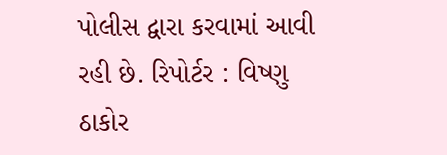પોલીસ દ્વારા કરવામાં આવી રહી છે. રિપોર્ટર : વિષ્ણુ ઠાકોર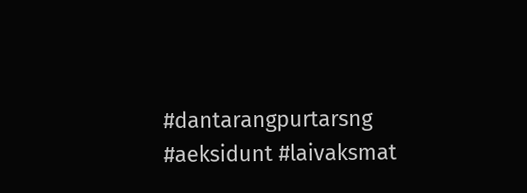#dantarangpurtarsng #aeksidunt #laivaksmat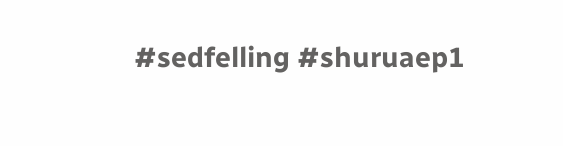#sedfelling #shuruaep1